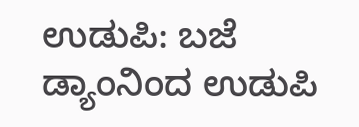ಉಡುಪಿ: ಬಜೆ ಡ್ಯಾಂನಿಂದ ಉಡುಪಿ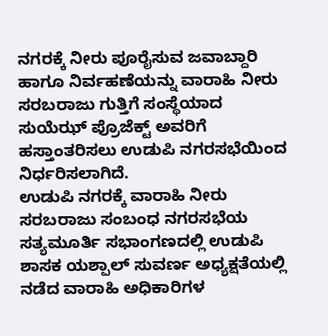ನಗರಕ್ಕೆ ನೀರು ಪೂರೈಸುವ ಜವಾಬ್ದಾರಿ ಹಾಗೂ ನಿರ್ವಹಣೆಯನ್ನು ವಾರಾಹಿ ನೀರು ಸರಬರಾಜು ಗುತ್ತಿಗೆ ಸಂಸ್ಥೆಯಾದ ಸುಯೆಝ್ ಪ್ರೊಜೆಕ್ಟ್ ಅವರಿಗೆ ಹಸ್ತಾಂತರಿಸಲು ಉಡುಪಿ ನಗರಸಭೆಯಿಂದ ನಿರ್ಧರಿಸಲಾಗಿದೆ.
ಉಡುಪಿ ನಗರಕ್ಕೆ ವಾರಾಹಿ ನೀರು ಸರಬರಾಜು ಸಂಬಂಧ ನಗರಸಭೆಯ ಸತ್ಯಮೂರ್ತಿ ಸಭಾಂಗಣದಲ್ಲಿ ಉಡುಪಿ ಶಾಸಕ ಯಶ್ಪಾಲ್ ಸುವರ್ಣ ಅಧ್ಯಕ್ಷತೆಯಲ್ಲಿ ನಡೆದ ವಾರಾಹಿ ಅಧಿಕಾರಿಗಳ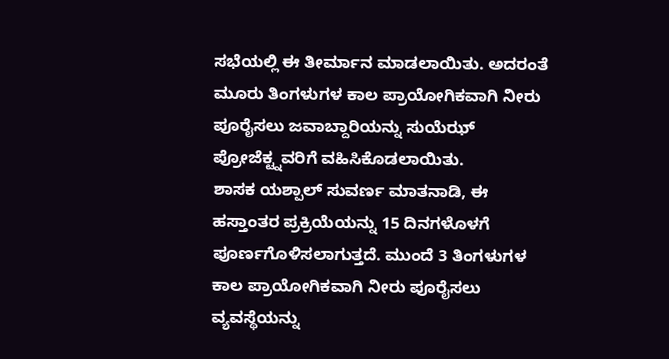ಸಭೆಯಲ್ಲಿ ಈ ತೀರ್ಮಾನ ಮಾಡಲಾಯಿತು. ಅದರಂತೆ ಮೂರು ತಿಂಗಳುಗಳ ಕಾಲ ಪ್ರಾಯೋಗಿಕವಾಗಿ ನೀರು ಪೂರೈಸಲು ಜವಾಬ್ದಾರಿಯನ್ನು ಸುಯೆಝ್ ಪ್ರೋಜೆಕ್ಟ್ನವರಿಗೆ ವಹಿಸಿಕೊಡಲಾಯಿತು.
ಶಾಸಕ ಯಶ್ಪಾಲ್ ಸುವರ್ಣ ಮಾತನಾಡಿ, ಈ ಹಸ್ತಾಂತರ ಪ್ರಕ್ರಿಯೆಯನ್ನು 15 ದಿನಗಳೊಳಗೆ ಪೂರ್ಣಗೊಳಿಸಲಾಗುತ್ತದೆ. ಮುಂದೆ 3 ತಿಂಗಳುಗಳ ಕಾಲ ಪ್ರಾಯೋಗಿಕವಾಗಿ ನೀರು ಪೂರೈಸಲು ವ್ಯವಸ್ಥೆಯನ್ನು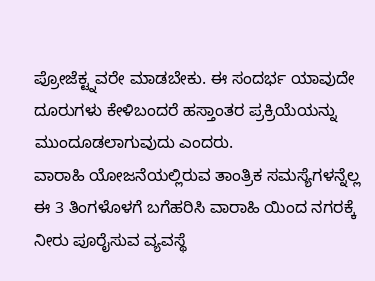ಪ್ರೋಜೆಕ್ಟ್ನವರೇ ಮಾಡಬೇಕು. ಈ ಸಂದರ್ಭ ಯಾವುದೇ ದೂರುಗಳು ಕೇಳಿಬಂದರೆ ಹಸ್ತಾಂತರ ಪ್ರಕ್ರಿಯೆಯನ್ನು ಮುಂದೂಡಲಾಗುವುದು ಎಂದರು.
ವಾರಾಹಿ ಯೋಜನೆಯಲ್ಲಿರುವ ತಾಂತ್ರಿಕ ಸಮಸ್ಯೆಗಳನ್ನೆಲ್ಲ ಈ 3 ತಿಂಗಳೊಳಗೆ ಬಗೆಹರಿಸಿ ವಾರಾಹಿ ಯಿಂದ ನಗರಕ್ಕೆ ನೀರು ಪೂರೈಸುವ ವ್ಯವಸ್ಥೆ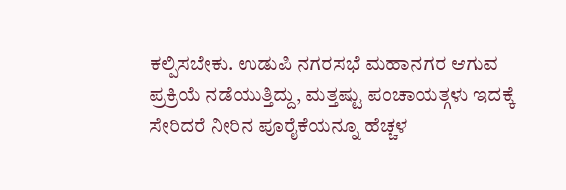ಕಲ್ಪಿಸಬೇಕು. ಉಡುಪಿ ನಗರಸಭೆ ಮಹಾನಗರ ಆಗುವ ಪ್ರಕ್ರಿಯೆ ನಡೆಯುತ್ತಿದ್ದು, ಮತ್ತಷ್ಟು ಪಂಚಾಯತ್ಗಳು ಇದಕ್ಕೆ ಸೇರಿದರೆ ನೀರಿನ ಪೂರೈಕೆಯನ್ನೂ ಹೆಚ್ಚಳ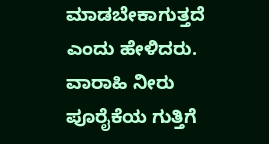ಮಾಡಬೇಕಾಗುತ್ತದೆ ಎಂದು ಹೇಳಿದರು.
ವಾರಾಹಿ ನೀರು ಪೂರೈಕೆಯ ಗುತ್ತಿಗೆ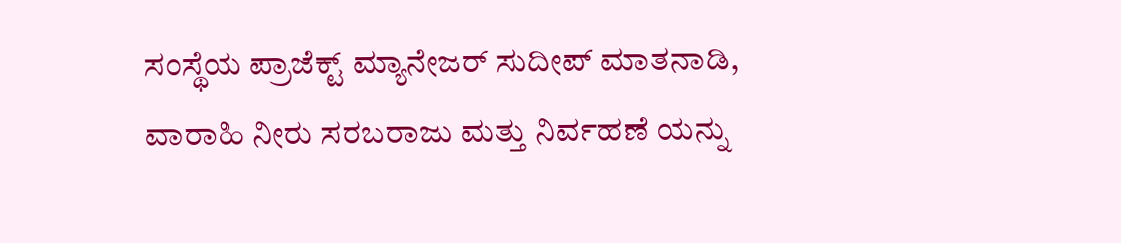ಸಂಸ್ಥೆಯ ಪ್ರಾಜೆಕ್ಟ್ ಮ್ಯಾನೇಜರ್ ಸುದೀಪ್ ಮಾತನಾಡಿ, ವಾರಾಹಿ ನೀರು ಸರಬರಾಜು ಮತ್ತು ನಿರ್ವಹಣೆ ಯನ್ನು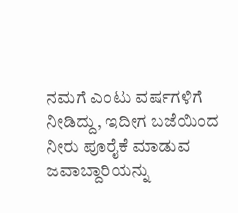ನಮಗೆ ಎಂಟು ವರ್ಷಗಳಿಗೆ ನೀಡಿದ್ದು, ಇದೀಗ ಬಜೆಯಿಂದ ನೀರು ಪೂರೈಕೆ ಮಾಡುವ ಜವಾಬ್ದಾರಿಯನ್ನು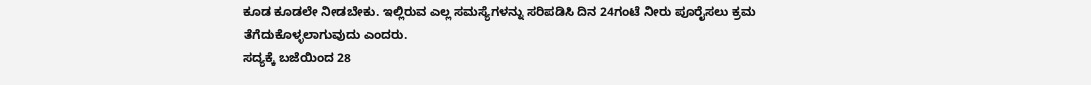ಕೂಡ ಕೂಡಲೇ ನೀಡಬೇಕು. ಇಲ್ಲಿರುವ ಎಲ್ಲ ಸಮಸ್ಯೆಗಳನ್ನು ಸರಿಪಡಿಸಿ ದಿನ 24ಗಂಟೆ ನೀರು ಪೂರೈಸಲು ಕ್ರಮ ತೆಗೆದುಕೊಳ್ಳಲಾಗುವುದು ಎಂದರು.
ಸದ್ಯಕ್ಕೆ ಬಜೆಯಿಂದ 28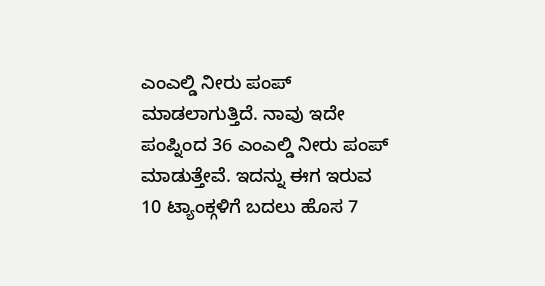ಎಂಎಲ್ಡಿ ನೀರು ಪಂಪ್ ಮಾಡಲಾಗುತ್ತಿದೆ. ನಾವು ಇದೇ ಪಂಪ್ನಿಂದ 36 ಎಂಎಲ್ಡಿ ನೀರು ಪಂಪ್ ಮಾಡುತ್ತೇವೆ. ಇದನ್ನು ಈಗ ಇರುವ 10 ಟ್ಯಾಂಕ್ಗಳಿಗೆ ಬದಲು ಹೊಸ 7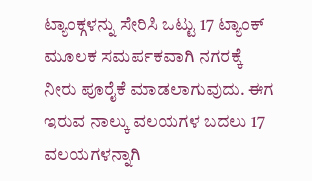ಟ್ಯಾಂಕ್ಗಳನ್ನು ಸೇರಿಸಿ ಒಟ್ಟು 17 ಟ್ಯಾಂಕ್ ಮೂಲಕ ಸಮರ್ಪಕವಾಗಿ ನಗರಕ್ಕೆ ನೀರು ಪೂರೈಕೆ ಮಾಡಲಾಗುವುದು. ಈಗ ಇರುವ ನಾಲ್ಕು ವಲಯಗಳ ಬದಲು 17 ವಲಯಗಳನ್ನಾಗಿ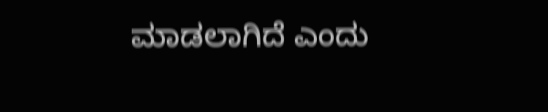ಮಾಡಲಾಗಿದೆ ಎಂದು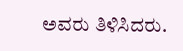ಅವರು ತಿಳಿಸಿದರು.